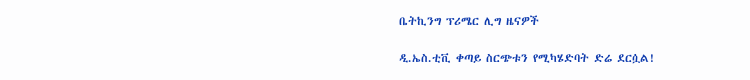ቤትኪንግ ፕሪሜር ሊግ ዜናዎች

ዲ.ኤስ.ቲቪ ቀጣይ ስርጭቱን የሚካሄድባት ድሬ ደርሷል!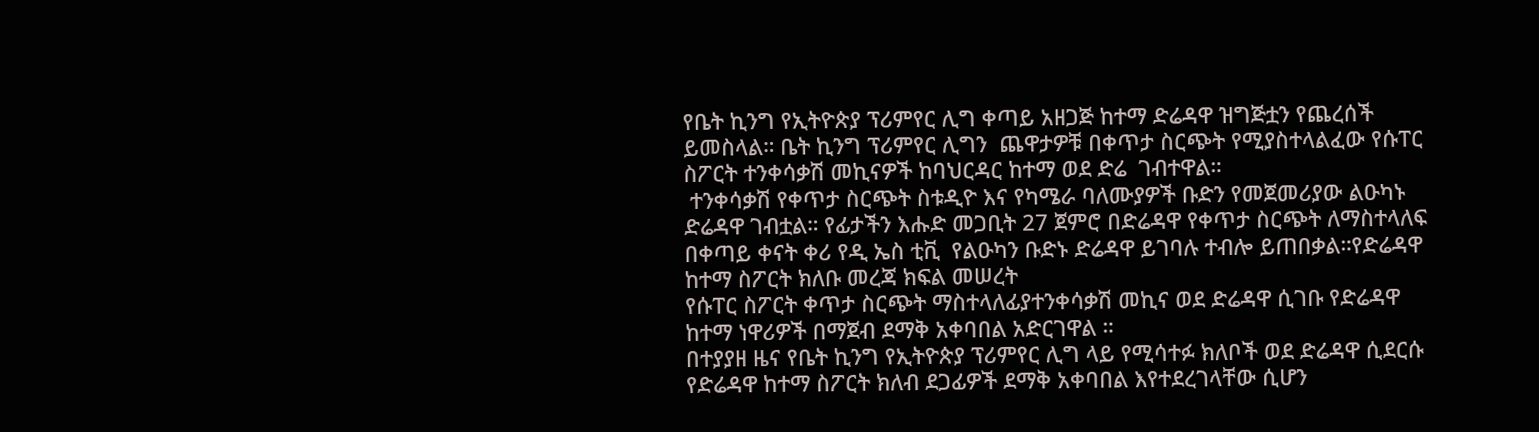የቤት ኪንግ የኢትዮጵያ ፕሪምየር ሊግ ቀጣይ አዘጋጅ ከተማ ድሬዳዋ ዝግጅቷን የጨረሰች ይመስላል። ቤት ኪንግ ፕሪምየር ሊግን  ጨዋታዎቹ በቀጥታ ስርጭት የሚያስተላልፈው የሱፐር ስፖርት ተንቀሳቃሽ መኪናዎች ከባህርዳር ከተማ ወደ ድሬ  ገብተዋል።
 ተንቀሳቃሽ የቀጥታ ስርጭት ስቱዲዮ እና የካሜራ ባለሙያዎች ቡድን የመጀመሪያው ልዑካኑ ድሬዳዋ ገብቷል። የፊታችን እሑድ መጋቢት 27 ጀምሮ በድሬዳዋ የቀጥታ ስርጭት ለማስተላለፍ በቀጣይ ቀናት ቀሪ የዲ ኤስ ቲቪ  የልዑካን ቡድኑ ድሬዳዋ ይገባሉ ተብሎ ይጠበቃል።የድሬዳዋ ከተማ ስፖርት ክለቡ መረጃ ክፍል መሠረት
የሱፐር ስፖርት ቀጥታ ስርጭት ማስተላለፊያተንቀሳቃሽ መኪና ወደ ድሬዳዋ ሲገቡ የድሬዳዋ ከተማ ነዋሪዎች በማጀብ ደማቅ አቀባበል አድርገዋል ።
በተያያዘ ዜና የቤት ኪንግ የኢትዮጵያ ፕሪምየር ሊግ ላይ የሚሳተፉ ክለቦች ወደ ድሬዳዋ ሲደርሱ የድሬዳዋ ከተማ ስፖርት ክለብ ደጋፊዎች ደማቅ አቀባበል እየተደረገላቸው ሲሆን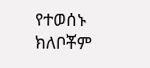የተወሰኑ ክለቦቾም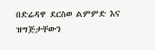በድሬዳዋ ደርስወ ልምምድ እና ዝግጅታቸውን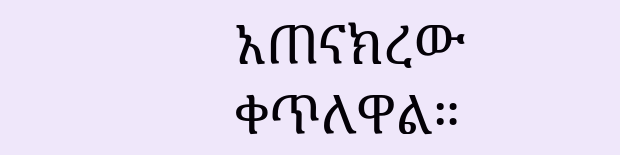አጠናክረው ቀጥለዋል።